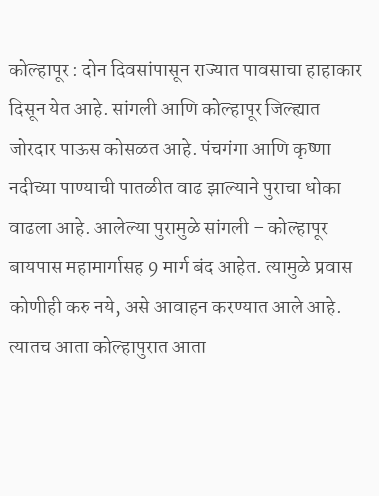कोल्हापूर : दोन दिवसांपासून राज्यात पावसाचा हाहाकार दिसून येत आहे. सांगली आणि कोल्हापूर जिल्ह्यात जोरदार पाऊस कोसळत आहे. पंचगंगा आणि कृष्णा नदीच्या पाण्याची पातळीत वाढ झाल्याने पुराचा धोका वाढला आहे. आलेल्या पुरामुळे सांगली – कोल्हापूर बायपास महामार्गासह 9 मार्ग बंद आहेत. त्यामुळे प्रवास कोणीही करु नये, असे आवाहन करण्यात आले आहे.
त्यातच आता कोल्हापुरात आता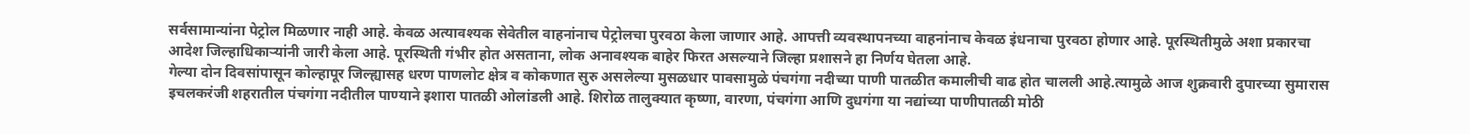सर्वसामान्यांना पेट्रोल मिळणार नाही आहे. केवळ अत्यावश्यक सेवेतील वाहनांनाच पेट्रोलचा पुरवठा केला जाणार आहे. आपत्ती व्यवस्थापनच्या वाहनांनाच केवळ इंधनाचा पुरवठा होणार आहे. पूरस्थितीमुळे अशा प्रकारचा आदेश जिल्हाधिकाऱ्यांनी जारी केला आहे. पूरस्थिती गंभीर होत असताना, लोक अनावश्यक बाहेर फिरत असल्याने जिल्हा प्रशासने हा निर्णय घेतला आहे.
गेल्या दोन दिवसांपासून कोल्हापूर जिल्ह्यासह धरण पाणलोट क्षेत्र व कोकणात सुरु असलेल्या मुसळधार पावसामुळे पंचगंगा नदीच्या पाणी पातळीत कमालीची वाढ होत चालली आहे.त्यामुळे आज शुक्रवारी दुपारच्या सुमारास इचलकरंजी शहरातील पंचगंगा नदीतील पाण्याने इशारा पातळी ओलांडली आहे. शिरोळ तालुक्यात कृष्णा, वारणा, पंचगंगा आणि दुधगंगा या नद्यांच्या पाणीपातळी मोठी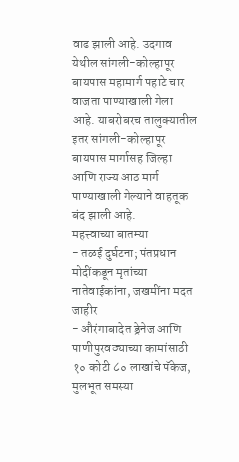वाढ झाली आहे. उदगाव येथील सांगली-कोल्हापूर बायपास महामार्ग पहाटे चार वाजता पाण्याखाली गेला आहे. याबरोबरच तालुक्यातील इतर सांगली-कोल्हापूर बायपास मार्गासह जिल्हा आणि राज्य आठ मार्ग पाण्याखाली गेल्याने वाहतूक बंद झाली आहे.
महत्त्वाच्या बातम्या
- तळई दुर्घटना; पंतप्रधान मोदींकडून मृतांच्या नातेवाईकांना, जखमींना मदत जाहीर
- औरंगाबादेत ड्रेनेज आणि पाणीपुरवठ्याच्या कामांसाठी १० कोटी ८० लाखांचे पॅकेज, मुलभूत समस्या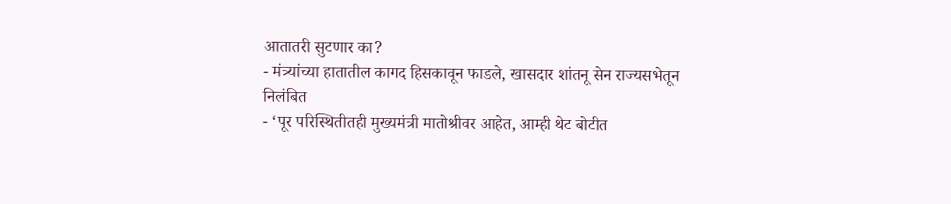आतातरी सुटणार का?
- मंत्र्यांच्या हातातील कागद हिसकावून फाडले, खासदार शांतनू सेन राज्यसभेतून निलंबित
- ‘पूर परिस्थितीतही मुख्यमंत्री मातोश्रीवर आहेत, आम्ही थेट बोटीत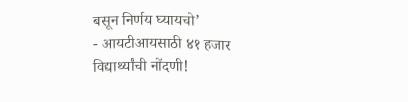बसून निर्णय घ्यायचो’
- आयटीआयसाठी ४१ हजार विद्यार्थ्यांची नोंदणी!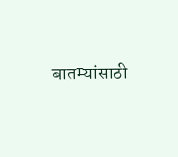बातम्यांसाठी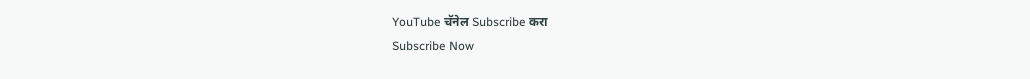YouTube चॅनेल Subscribe करा
Subscribe Now